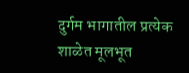दुर्गम भागातील प्रत्येक शाळेत मूलभूत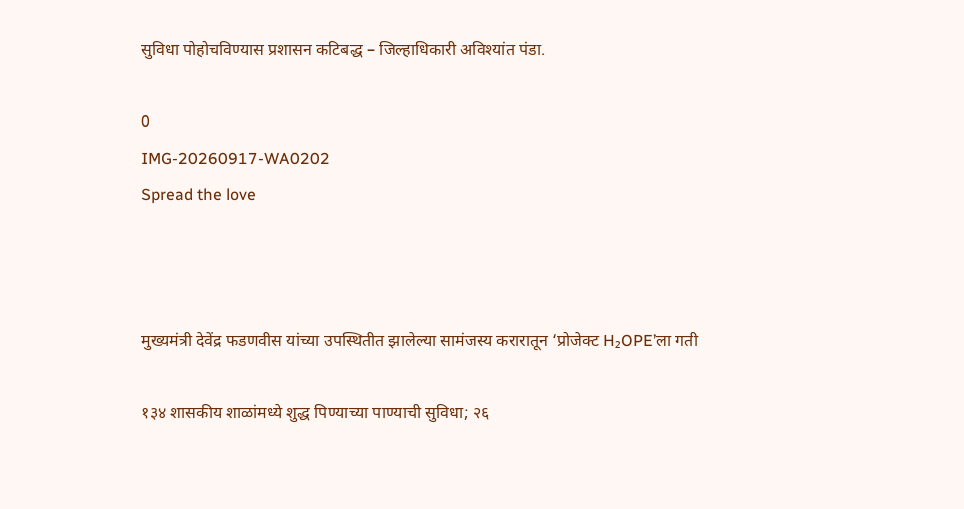सुविधा पोहोचविण्यास प्रशासन कटिबद्ध – जिल्हाधिकारी अविश्यांत पंडा.

0
IMG-20260917-WA0202
Spread the love



मुख्यमंत्री देवेंद्र फडणवीस यांच्या उपस्थितीत झालेल्या सामंजस्य करारातून ‘प्रोजेक्ट H₂OPE’ला गती

१३४ शासकीय शाळांमध्ये शुद्ध पिण्याच्या पाण्याची सुविधा; २६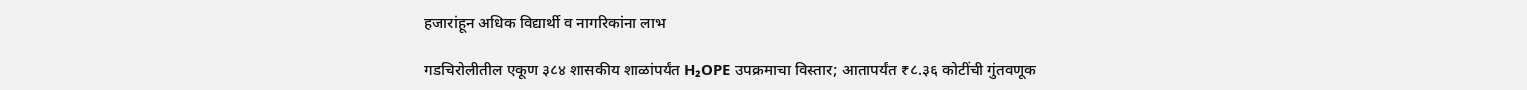हजारांहून अधिक विद्यार्थी व नागरिकांना लाभ

गडचिरोलीतील एकूण ३८४ शासकीय शाळांपर्यंत H₂OPE उपक्रमाचा विस्तार; आतापर्यंत ₹८.३६ कोटींची गुंतवणूक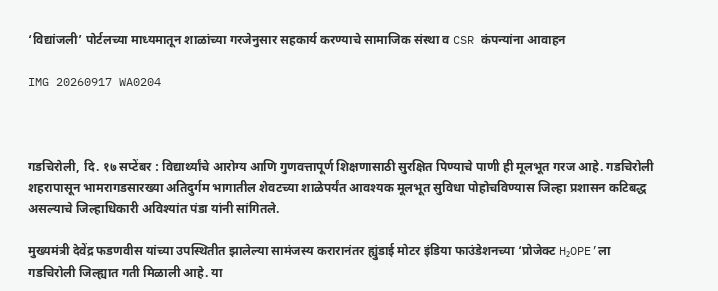‘विद्यांजली’ पोर्टलच्या माध्यमातून शाळांच्या गरजेनुसार सहकार्य करण्याचे सामाजिक संस्था व CSR कंपन्यांना आवाहन

IMG 20260917 WA0204



गडचिरोली, दि. १७ सप्टेंबर : विद्यार्थ्यांचे आरोग्य आणि गुणवत्तापूर्ण शिक्षणासाठी सुरक्षित पिण्याचे पाणी ही मूलभूत गरज आहे. गडचिरोली शहरापासून भामरागडसारख्या अतिदुर्गम भागातील शेवटच्या शाळेपर्यंत आवश्यक मूलभूत सुविधा पोहोचविण्यास जिल्हा प्रशासन कटिबद्ध असल्याचे जिल्हाधिकारी अविश्यांत पंडा यांनी सांगितले.

मुख्यमंत्री देवेंद्र फडणवीस यांच्या उपस्थितीत झालेल्या सामंजस्य करारानंतर ह्युंडाई मोटर इंडिया फाउंडेशनच्या ‘प्रोजेक्ट H₂OPE’ला गडचिरोली जिल्ह्यात गती मिळाली आहे. या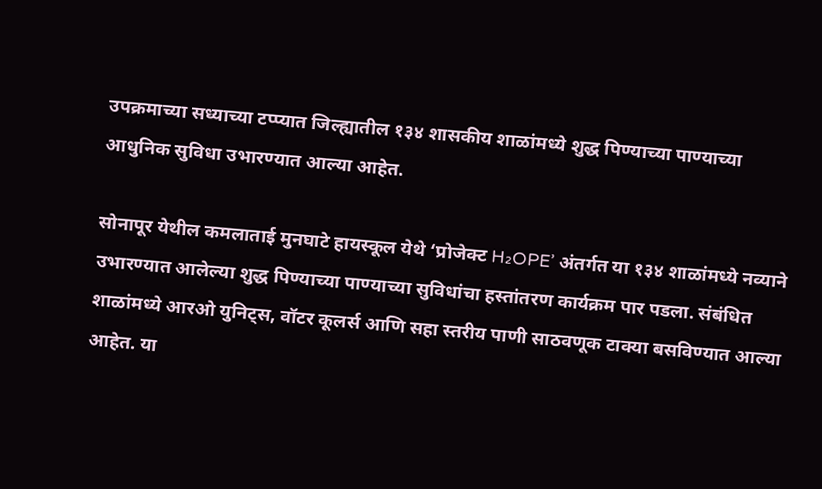उपक्रमाच्या सध्याच्या टप्प्यात जिल्ह्यातील १३४ शासकीय शाळांमध्ये शुद्ध पिण्याच्या पाण्याच्या आधुनिक सुविधा उभारण्यात आल्या आहेत.

सोनापूर येथील कमलाताई मुनघाटे हायस्कूल येथे ‘प्रोजेक्ट H₂OPE’ अंतर्गत या १३४ शाळांमध्ये नव्याने उभारण्यात आलेल्या शुद्ध पिण्याच्या पाण्याच्या सुविधांचा हस्तांतरण कार्यक्रम पार पडला. संबंधित शाळांमध्ये आरओ युनिट्स, वॉटर कूलर्स आणि सहा स्तरीय पाणी साठवणूक टाक्या बसविण्यात आल्या आहेत. या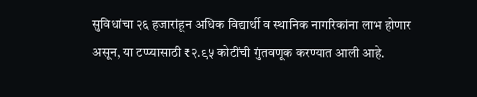सुविधांचा २६ हजारांहून अधिक विद्यार्थी व स्थानिक नागरिकांना लाभ होणार असून, या टप्प्यासाठी ₹२.९५ कोटींची गुंतवणूक करण्यात आली आहे.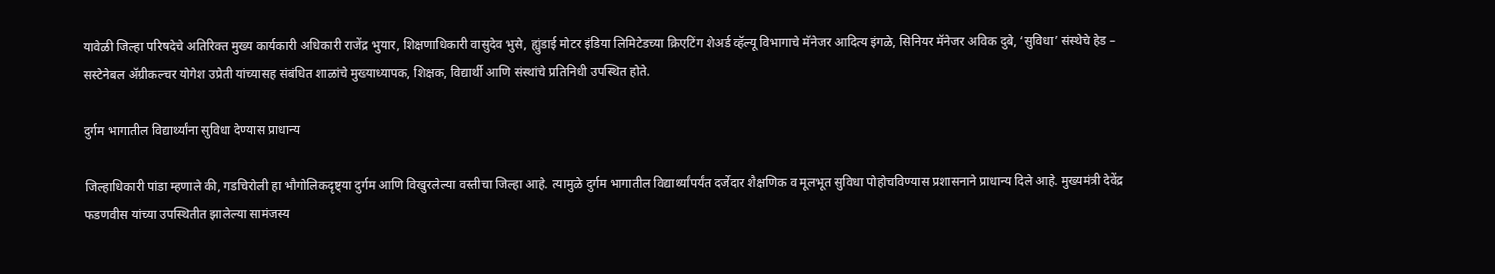यावेळी जिल्हा परिषदेचे अतिरिक्त मुख्य कार्यकारी अधिकारी राजेंद्र भुयार, शिक्षणाधिकारी वासुदेव भुसे, ह्युंडाई मोटर इंडिया लिमिटेडच्या क्रिएटिंग शेअर्ड व्हॅल्यू विभागाचे मॅनेजर आदित्य इंगळे, सिनियर मॅनेजर अविक दुबे, ‘सुविधा’ संस्थेचे हेड – सस्टेनेबल ॲग्रीकल्चर योगेश उप्रेती यांच्यासह संबंधित शाळांचे मुख्याध्यापक, शिक्षक, विद्यार्थी आणि संस्थांचे प्रतिनिधी उपस्थित होते.

दुर्गम भागातील विद्यार्थ्यांना सुविधा देण्यास प्राधान्य

जिल्हाधिकारी पांडा म्हणाले की, गडचिरोली हा भौगोलिकदृष्ट्या दुर्गम आणि विखुरलेल्या वस्तीचा जिल्हा आहे. त्यामुळे दुर्गम भागातील विद्यार्थ्यांपर्यंत दर्जेदार शैक्षणिक व मूलभूत सुविधा पोहोचविण्यास प्रशासनाने प्राधान्य दिले आहे. मुख्यमंत्री देवेंद्र फडणवीस यांच्या उपस्थितीत झालेल्या सामंजस्य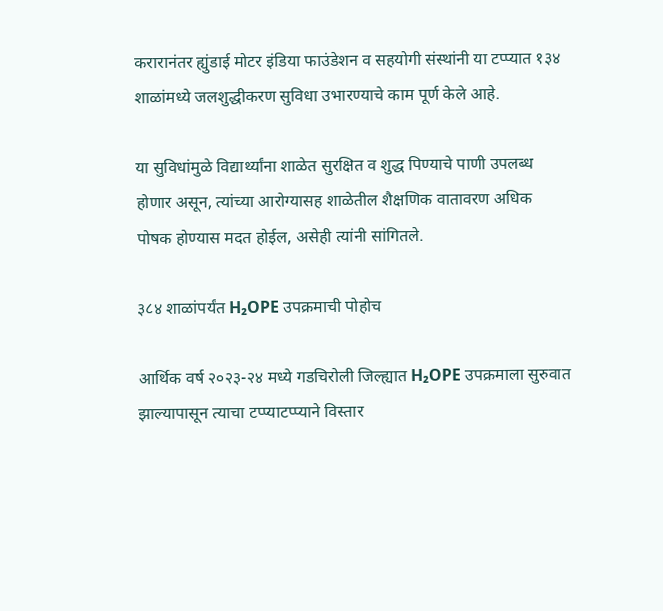करारानंतर ह्युंडाई मोटर इंडिया फाउंडेशन व सहयोगी संस्थांनी या टप्प्यात १३४ शाळांमध्ये जलशुद्धीकरण सुविधा उभारण्याचे काम पूर्ण केले आहे.

या सुविधांमुळे विद्यार्थ्यांना शाळेत सुरक्षित व शुद्ध पिण्याचे पाणी उपलब्ध होणार असून, त्यांच्या आरोग्यासह शाळेतील शैक्षणिक वातावरण अधिक पोषक होण्यास मदत होईल, असेही त्यांनी सांगितले.

३८४ शाळांपर्यंत H₂OPE उपक्रमाची पोहोच

आर्थिक वर्ष २०२३-२४ मध्ये गडचिरोली जिल्ह्यात H₂OPE उपक्रमाला सुरुवात झाल्यापासून त्याचा टप्प्याटप्प्याने विस्तार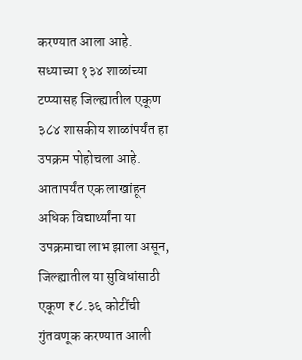करण्यात आला आहे. सध्याच्या १३४ शाळांच्या टप्प्यासह जिल्ह्यातील एकूण ३८४ शासकीय शाळांपर्यंत हा उपक्रम पोहोचला आहे. आतापर्यंत एक लाखांहून अधिक विद्यार्थ्यांना या उपक्रमाचा लाभ झाला असून, जिल्ह्यातील या सुविधांसाठी एकूण ₹८.३६ कोटींची गुंतवणूक करण्यात आली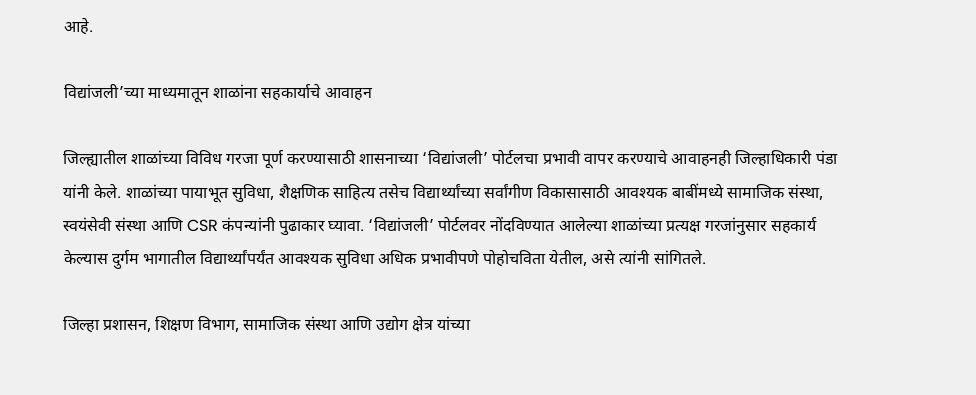आहे.

विद्यांजली’च्या माध्यमातून शाळांना सहकार्याचे आवाहन

जिल्ह्यातील शाळांच्या विविध गरजा पूर्ण करण्यासाठी शासनाच्या ‘विद्यांजली’ पोर्टलचा प्रभावी वापर करण्याचे आवाहनही जिल्हाधिकारी पंडा यांनी केले. शाळांच्या पायाभूत सुविधा, शैक्षणिक साहित्य तसेच विद्यार्थ्यांच्या सर्वांगीण विकासासाठी आवश्यक बाबींमध्ये सामाजिक संस्था, स्वयंसेवी संस्था आणि CSR कंपन्यांनी पुढाकार घ्यावा. ‘विद्यांजली’ पोर्टलवर नोंदविण्यात आलेल्या शाळांच्या प्रत्यक्ष गरजांनुसार सहकार्य केल्यास दुर्गम भागातील विद्यार्थ्यांपर्यंत आवश्यक सुविधा अधिक प्रभावीपणे पोहोचविता येतील, असे त्यांनी सांगितले.

जिल्हा प्रशासन, शिक्षण विभाग, सामाजिक संस्था आणि उद्योग क्षेत्र यांच्या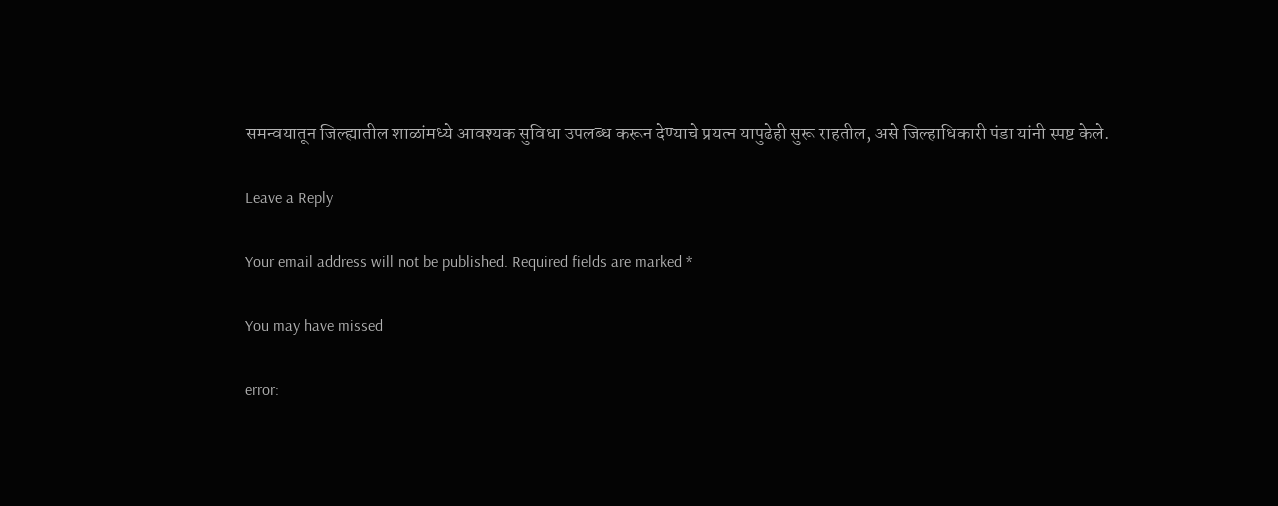समन्वयातून जिल्ह्यातील शाळांमध्ये आवश्यक सुविधा उपलब्ध करून देण्याचे प्रयत्न यापुढेही सुरू राहतील, असे जिल्हाधिकारी पंडा यांनी स्पष्ट केले.

Leave a Reply

Your email address will not be published. Required fields are marked *

You may have missed

error: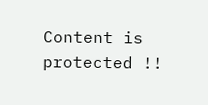Content is protected !!